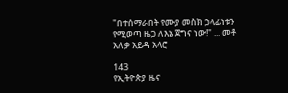"በተሰማራበት የሙያ መስክ ኃላፊነቱን የሚወጣ ዜጋ ለእኔ ጀግና ነው!" ... መቶ አለቃ አይዳ አላሮ

143
የኢትዮጵያ ዜና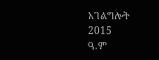አገልግሎት
2015
ዓ.ም